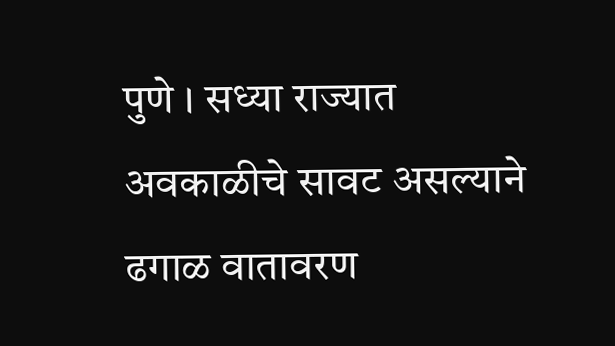पुणे । सध्या राज्यात अवकाळीचे सावट असल्याने ढगाळ वातावरण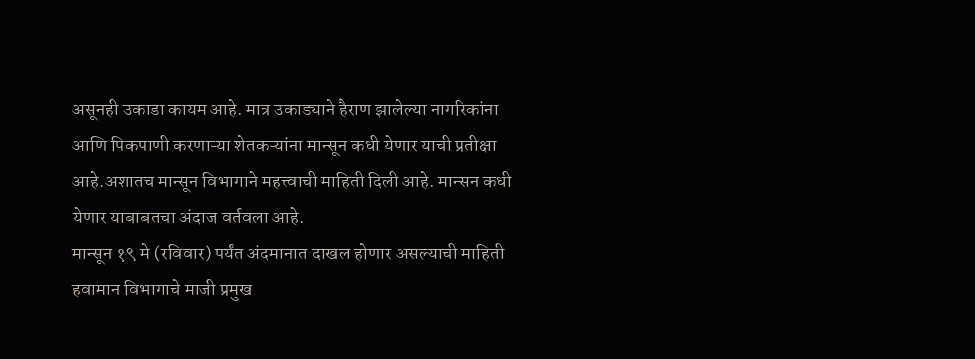असूनही उकाडा कायम आहे. मात्र उकाड्याने हैराण झालेल्या नागरिकांना आणि पिकपाणी करणाऱ्या शेतकऱ्यांना मान्सून कधी येणार याची प्रतीक्षा आहे.अशातच मान्सून विभागाने महत्त्वाची माहिती दिली आहे. मान्सन कधी येणार याबाबतचा अंदाज वर्तवला आहे.
मान्सून १९ मे (रविवार) पर्यंत अंदमानात दाखल होणार असल्याची माहिती हवामान विभागाचे माजी प्रमुख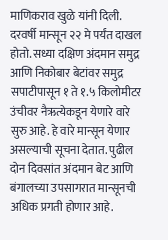माणिकराव खुळे यांनी दिली. दरवर्षी मान्सून २२ मे पर्यंत दाखल होतो. सध्या दक्षिण अंदमान समुद्र आणि निकोबार बेटांवर समुद्र सपाटीपासून १ ते १.५ किलोमीटर उंचीवर नैऋत्येकडून येणारे वारे सुरु आहे. हे वारे मान्सून येणार असल्याची सूचना देतात. पुढील दोन दिवसांत अंदमान बेट आणि बंगालच्या उपसागरात मान्सूनची अधिक प्रगती होणार आहे.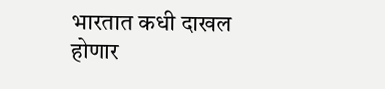भारतात कधी दाखल होणार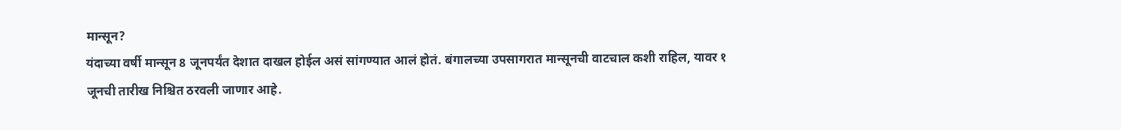मान्सून?
यंदाच्या वर्षी मान्सून 8 जूनपर्यंत देशात दाखल होईल असं सांगण्यात आलं होतं. बंगालच्या उपसागरात मान्सूनची वाटचाल कशी राहिल, यावर १ जूनची तारीख निश्चित ठरवली जाणार आहे.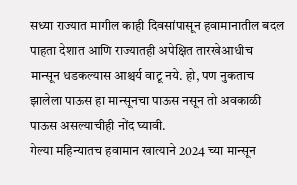सध्या राज्यात मागील काही दिवसांपासून हवामानातील बदल पाहता देशात आणि राज्यातही अपेक्षित तारखेआधीच मान्सून धडकल्यास आश्चर्य वाटू नये. हो, पण नुकताच झालेला पाऊस हा मान्सूनचा पाऊस नसून तो अवकाळी पाऊस असल्याचीही नोंद घ्यावी.
गेल्या महिन्यातच हवामान खात्याने 2024 च्या मान्सून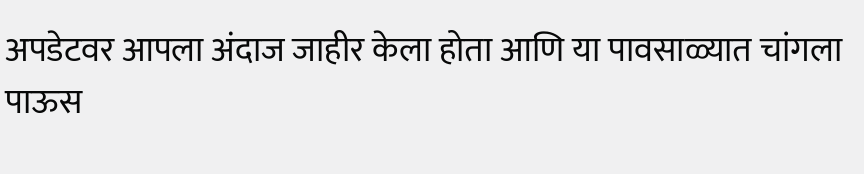अपडेटवर आपला अंदाज जाहीर केला होता आणि या पावसाळ्यात चांगला पाऊस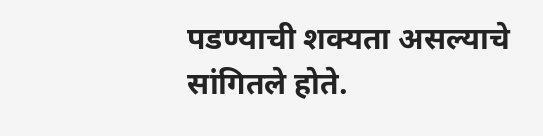पडण्याची शक्यता असल्याचे सांगितले होते.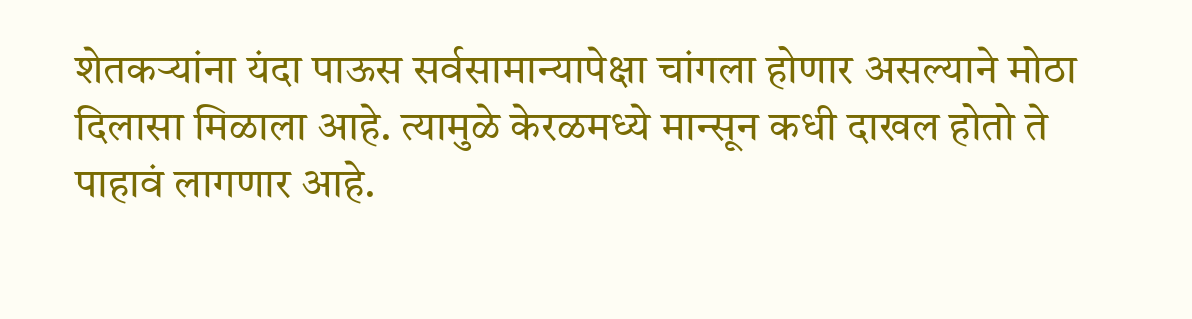शेतकऱ्यांना यंदा पाऊस सर्वसामान्यापेक्षा चांगला होणार असल्याने मोठा दिलासा मिळाला आहे. त्यामुळे केरळमध्ये मान्सून कधी दाखल होतो ते पाहावं लागणार आहे.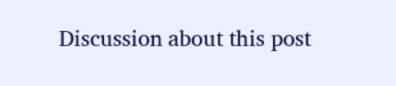Discussion about this post